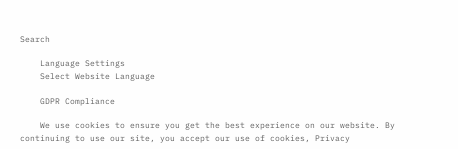Search

    Language Settings
    Select Website Language

    GDPR Compliance

    We use cookies to ensure you get the best experience on our website. By continuing to use our site, you accept our use of cookies, Privacy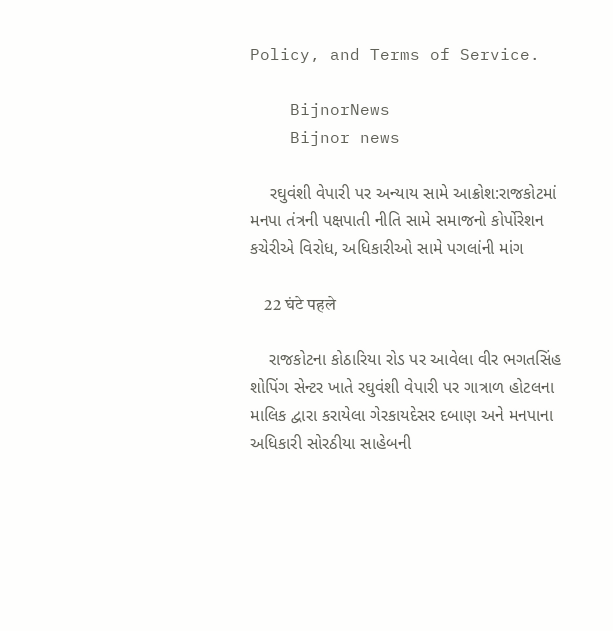Policy, and Terms of Service.

    BijnorNews
    Bijnor news

    રઘુવંશી વેપારી પર અન્યાય સામે આક્રોશ:રાજકોટમાં મનપા તંત્રની પક્ષપાતી નીતિ સામે સમાજનો કોર્પોરેશન કચેરીએ વિરોધ, અધિકારીઓ સામે પગલાંની માંગ

    22 घंटे पहले

    રાજકોટના કોઠારિયા રોડ પર આવેલા વીર ભગતસિંહ શોપિંગ સેન્ટર ખાતે રઘુવંશી વેપારી પર ગાત્રાળ હોટલના માલિક દ્વારા કરાયેલા ગેરકાયદેસર દબાણ અને મનપાના અધિકારી સોરઠીયા સાહેબની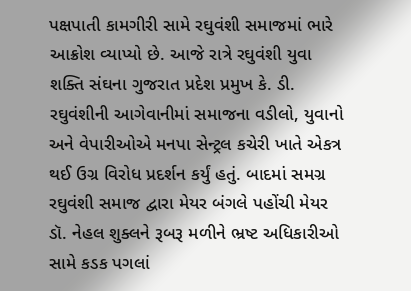પક્ષપાતી કામગીરી સામે રઘુવંશી સમાજમાં ભારે આક્રોશ વ્યાપ્યો છે. આજે રાત્રે રઘુવંશી યુવા શક્તિ સંઘના ગુજરાત પ્રદેશ પ્રમુખ કે. ડી. રઘુવંશીની આગેવાનીમાં સમાજના વડીલો, યુવાનો અને વેપારીઓએ મનપા સેન્ટ્રલ કચેરી ખાતે એકત્ર થઈ ઉગ્ર વિરોધ પ્રદર્શન કર્યું હતું. બાદમાં સમગ્ર રઘુવંશી સમાજ દ્વારા મેયર બંગલે પહોંચી મેયર ડૉ. નેહલ શુક્લને રૂબરૂ મળીને ભ્રષ્ટ અધિકારીઓ સામે કડક પગલાં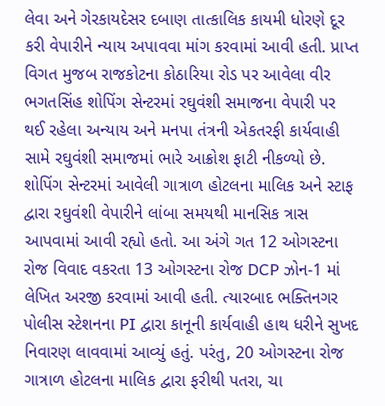લેવા અને ગેરકાયદેસર દબાણ તાત્કાલિક કાયમી ધોરણે દૂર કરી વેપારીને ન્યાય અપાવવા માંગ કરવામાં આવી હતી. પ્રાપ્ત વિગત મુજબ રાજકોટના કોઠારિયા રોડ પર આવેલા વીર ભગતસિંહ શોપિંગ સેન્ટરમાં રઘુવંશી સમાજના વેપારી પર થઈ રહેલા અન્યાય અને મનપા તંત્રની એકતરફી કાર્યવાહી સામે રઘુવંશી સમાજમાં ભારે આક્રોશ ફાટી નીકળ્યો છે. શોપિંગ સેન્ટરમાં આવેલી ગાત્રાળ હોટલના માલિક અને સ્ટાફ દ્વારા રઘુવંશી વેપારીને લાંબા સમયથી માનસિક ત્રાસ આપવામાં આવી રહ્યો હતો. આ અંગે ગત 12 ઓગસ્ટના રોજ વિવાદ વકરતા 13 ઓગસ્ટના રોજ DCP ઝોન-1 માં લેખિત અરજી કરવામાં આવી હતી. ત્યારબાદ ભક્તિનગર પોલીસ સ્ટેશનના PI દ્વારા કાનૂની કાર્યવાહી હાથ ધરીને સુખદ નિવારણ લાવવામાં આવ્યું હતું. પરંતુ, 20 ઓગસ્ટના રોજ ગાત્રાળ હોટલના માલિક દ્વારા ફરીથી પતરા, ચા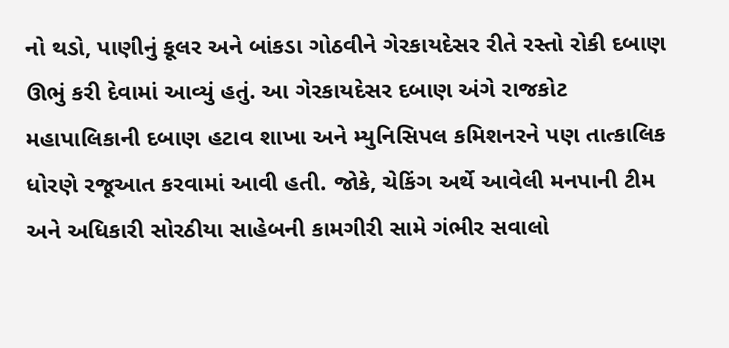નો થડો, પાણીનું કૂલર અને બાંકડા ગોઠવીને ગેરકાયદેસર રીતે રસ્તો રોકી દબાણ ઊભું કરી દેવામાં આવ્યું હતું. આ ગેરકાયદેસર દબાણ અંગે રાજકોટ મહાપાલિકાની દબાણ હટાવ શાખા અને મ્યુનિસિપલ કમિશનરને પણ તાત્કાલિક ધોરણે રજૂઆત કરવામાં આવી હતી. જોકે, ચેકિંગ અર્થે આવેલી મનપાની ટીમ અને અધિકારી સોરઠીયા સાહેબની કામગીરી સામે ગંભીર સવાલો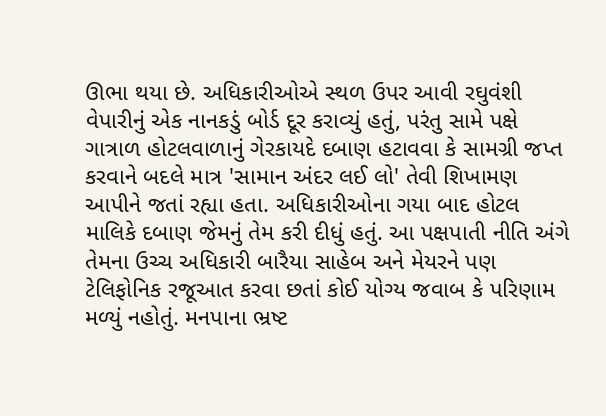ઊભા થયા છે. અધિકારીઓએ સ્થળ ઉપર આવી રઘુવંશી વેપારીનું એક નાનકડું બોર્ડ દૂર કરાવ્યું હતું, પરંતુ સામે પક્ષે ગાત્રાળ હોટલવાળાનું ગેરકાયદે દબાણ હટાવવા કે સામગ્રી જપ્ત કરવાને બદલે માત્ર 'સામાન અંદર લઈ લો' તેવી શિખામણ આપીને જતાં રહ્યા હતા. અધિકારીઓના ગયા બાદ હોટલ માલિકે દબાણ જેમનું તેમ કરી દીધું હતું. આ પક્ષપાતી નીતિ અંગે તેમના ઉચ્ચ અધિકારી બારૈયા સાહેબ અને મેયરને પણ ટેલિફોનિક રજૂઆત કરવા છતાં કોઈ યોગ્ય જવાબ કે પરિણામ મળ્યું નહોતું. મનપાના ભ્રષ્ટ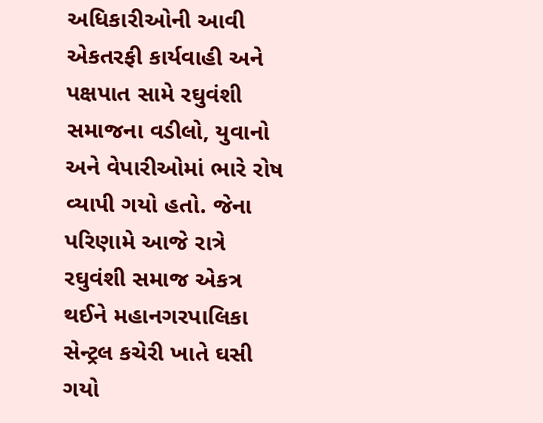અધિકારીઓની આવી એકતરફી કાર્યવાહી અને પક્ષપાત સામે રઘુવંશી સમાજના વડીલો, યુવાનો અને વેપારીઓમાં ભારે રોષ વ્યાપી ગયો હતો. જેના પરિણામે આજે રાત્રે રઘુવંશી સમાજ એકત્ર થઈને મહાનગરપાલિકા સેન્ટ્રલ કચેરી ખાતે ઘસી ગયો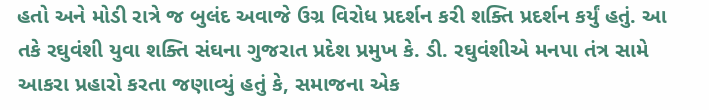હતો અને મોડી રાત્રે જ બુલંદ અવાજે ઉગ્ર વિરોધ પ્રદર્શન કરી શક્તિ પ્રદર્શન કર્યું હતું. આ તકે રઘુવંશી યુવા શક્તિ સંઘના ગુજરાત પ્રદેશ પ્રમુખ કે. ડી. રઘુવંશીએ મનપા તંત્ર સામે આકરા પ્રહારો કરતા જણાવ્યું હતું કે, સમાજના એક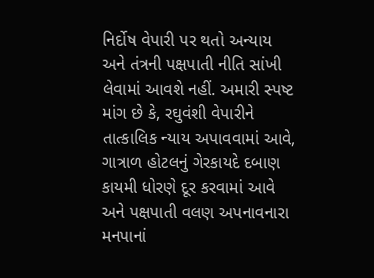નિર્દોષ વેપારી પર થતો અન્યાય અને તંત્રની પક્ષપાતી નીતિ સાંખી લેવામાં આવશે નહીં. અમારી સ્પષ્ટ માંગ છે કે, રઘુવંશી વેપારીને તાત્કાલિક ન્યાય અપાવવામાં આવે, ગાત્રાળ હોટલનું ગેરકાયદે દબાણ કાયમી ધોરણે દૂર કરવામાં આવે અને પક્ષપાતી વલણ અપનાવનારા મનપાનાં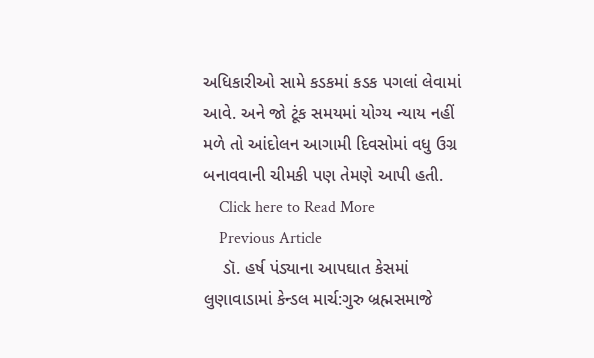અધિકારીઓ સામે કડકમાં કડક પગલાં લેવામાં આવે. અને જો ટૂંક સમયમાં યોગ્ય ન્યાય નહીં મળે તો આંદોલન આગામી દિવસોમાં વધુ ઉગ્ર બનાવવાની ચીમકી પણ તેમણે આપી હતી.
    Click here to Read More
    Previous Article
    ડૉ. હર્ષ પંડ્યાના આપઘાત કેસમાં લુણાવાડામાં કેન્ડલ માર્ચ:ગુરુ બ્રહ્મસમાજે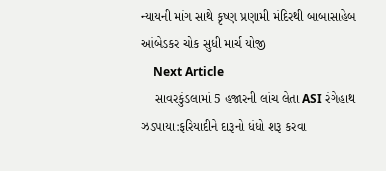ન્યાયની માંગ સાથે કૃષ્ણ પ્રણામી મંદિરથી બાબાસાહેબ આંબેડકર ચોક સુધી માર્ચ યોજી
    Next Article
    સાવરકુંડલામાં 5 હજારની લાંચ લેતા ASI રંગેહાથ ઝડપાયા:ફરિયાદીને દારૂનો ધંધો શરૂ કરવા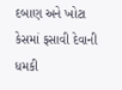દબાણ અને ખોટા કેસમાં ફસાવી દેવાની ધમકી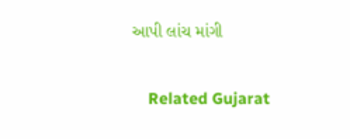આપી લાંચ માંગી

    Related Gujarat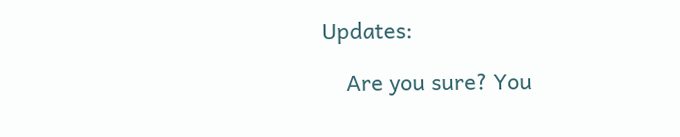Updates:

    Are you sure? You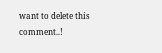want to delete this comment..!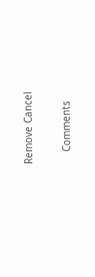Remove Cancel

    Comments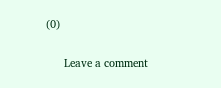(0)

      Leave a comment